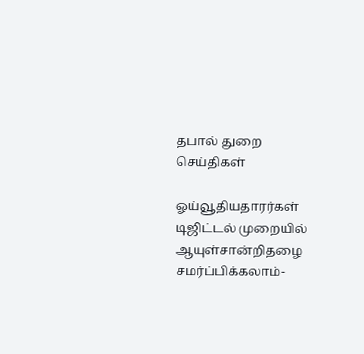தபால் துறை
செய்திகள்

ஓய்வூதியதாரர்கள் டிஜிட்டல் முறையில் ஆயுள்சான்றிதழை சமர்ப்பிக்கலாம்-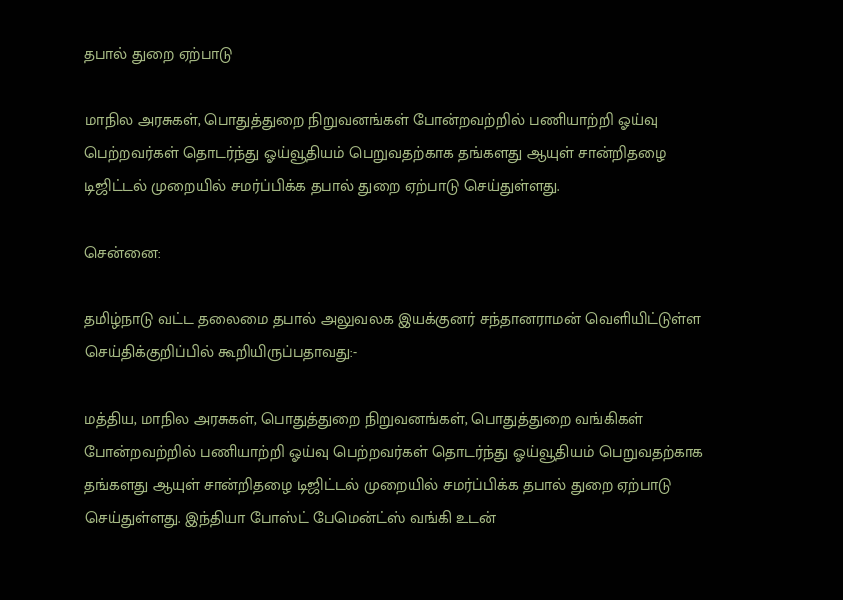தபால் துறை ஏற்பாடு

மாநில அரசுகள், பொதுத்துறை நிறுவனங்கள் போன்றவற்றில் பணியாற்றி ஓய்வு பெற்றவர்கள் தொடர்ந்து ஓய்வூதியம் பெறுவதற்காக தங்களது ஆயுள் சான்றிதழை டிஜிட்டல் முறையில் சமர்ப்பிக்க தபால் துறை ஏற்பாடு செய்துள்ளது.

சென்னை:

தமிழ்நாடு வட்ட தலைமை தபால் அலுவலக இயக்குனர் சந்தானராமன் வெளியிட்டுள்ள செய்திக்குறிப்பில் கூறியிருப்பதாவது:-

மத்திய, மாநில அரசுகள், பொதுத்துறை நிறுவனங்கள், பொதுத்துறை வங்கிகள் போன்றவற்றில் பணியாற்றி ஓய்வு பெற்றவர்கள் தொடர்ந்து ஓய்வூதியம் பெறுவதற்காக தங்களது ஆயுள் சான்றிதழை டிஜிட்டல் முறையில் சமர்ப்பிக்க தபால் துறை ஏற்பாடு செய்துள்ளது. இந்தியா போஸ்ட் பேமென்ட்ஸ் வங்கி உடன்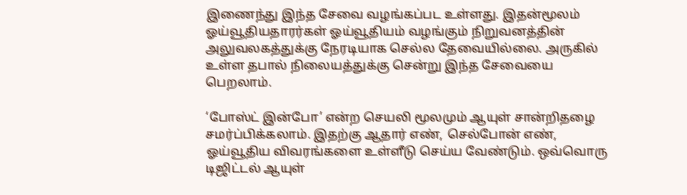இணைந்து இந்த சேவை வழங்கப்பட உள்ளது. இதன்மூலம் ஓய்வூதியதாரர்கள் ஓய்வூதியம் வழங்கும் நிறுவனத்தின் அலுவலகத்துக்கு நேரடியாக செல்ல தேவையில்லை. அருகில் உள்ள தபால் நிலையத்துக்கு சென்று இந்த சேவையை பெறலாம்.

‘போஸ்ட் இன்போ’ என்ற செயலி மூலமும் ஆயுள் சான்றிதழை சமர்ப்பிக்கலாம். இதற்கு ஆதார் எண், செல்போன் எண், ஓய்வூதிய விவரங்களை உள்ளீடு செய்ய வேண்டும். ஒவ்வொரு டிஜிட்டல் ஆயுள்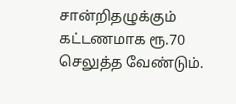சான்றிதழுக்கும் கட்டணமாக ரூ.70 செலுத்த வேண்டும்.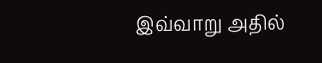இவ்வாறு அதில்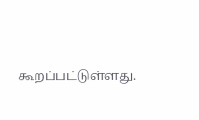கூறப்பட்டுள்ளது.